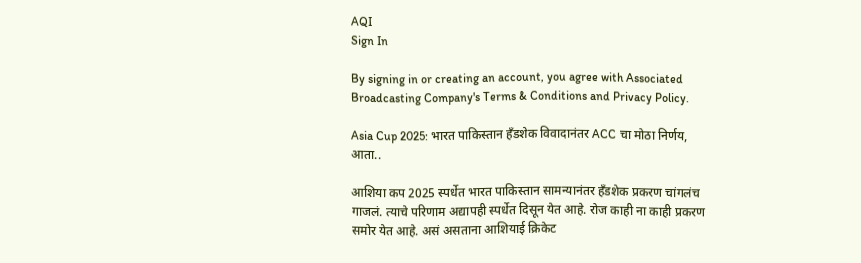AQI
Sign In

By signing in or creating an account, you agree with Associated Broadcasting Company's Terms & Conditions and Privacy Policy.

Asia Cup 2025: भारत पाकिस्तान हँडशेक विवादानंतर ACC चा मोठा निर्णय, आता..

आशिया कप 2025 स्पर्धेत भारत पाकिस्तान सामन्यानंतर हँडशेक प्रकरण चांगलंच गाजलं. त्याचे परिणाम अद्यापही स्पर्धेत दिसून येत आहे. रोज काही ना काही प्रकरण समोर येत आहे. असं असताना आशियाई क्रिकेट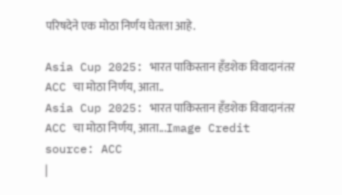परिषदेने एक मोठा निर्णय घेतला आहे.

Asia Cup 2025: भारत पाकिस्तान हँडशेक विवादानंतर ACC चा मोठा निर्णय, आता..
Asia Cup 2025: भारत पाकिस्तान हँडशेक विवादानंतर ACC चा मोठा निर्णय, आता...Image Credit source: ACC
|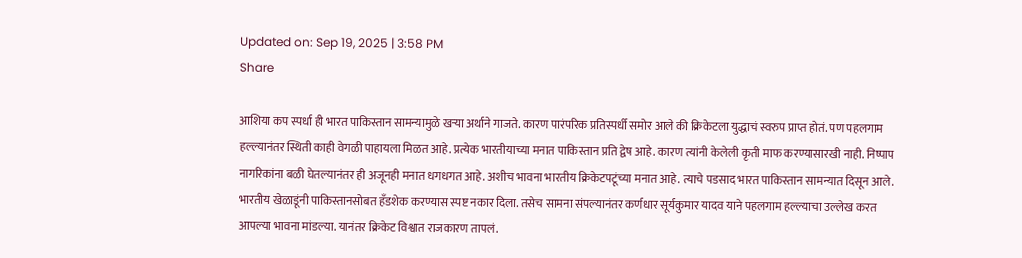Updated on: Sep 19, 2025 | 3:58 PM
Share

आशिया कप स्पर्धा ही भारत पाकिस्तान सामन्यामुळे खऱ्या अर्थाने गाजते. कारण पारंपरिक प्रतिस्पर्धी समोर आले की क्रिकेटला युद्धाचं स्वरुप प्राप्त होतं. पण पहलगाम हल्ल्यानंतर स्थिती काही वेगळी पाहायला मिळत आहे. प्रत्येक भारतीयाच्या मनात पाकिस्तान प्रति द्वेष आहे. कारण त्यांनी केलेली कृती माफ करण्यासारखी नाही. निष्पाप नागरिकांना बळी घेतल्यानंतर ही अजूनही मनात धगधगत आहे. अशीच भावना भारतीय क्रिकेटपटूंच्या मनात आहे. त्याचे पडसाद भारत पाकिस्तान सामन्यात दिसून आले. भारतीय खेळाडूंनी पाकिस्तानसोबत हँडशेक करण्यास स्पष्ट नकार दिला. तसेच सामना संपल्यानंतर कर्णधार सूर्यकुमार यादव याने पहलगाम हल्ल्याचा उल्लेख करत आपल्या भावना मांडल्या. यानंतर क्रिकेट विश्वात राजकारण तापलं.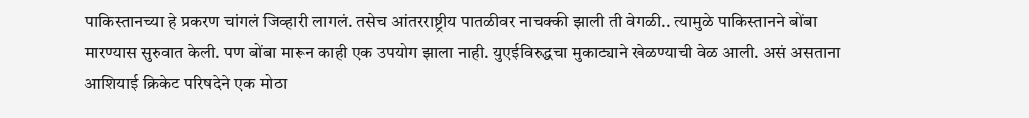पाकिस्तानच्या हे प्रकरण चांगलं जिव्हारी लागलं. तसेच आंतरराष्ट्रीय पातळीवर नाचक्की झाली ती वेगळी.. त्यामुळे पाकिस्तानने बोंबा मारण्यास सुरुवात केली. पण बोंबा मारून काही एक उपयोग झाला नाही. युएईविरुद्धचा मुकाट्याने खेळण्याची वेळ आली. असं असताना आशियाई क्रिकेट परिषदेने एक मोठा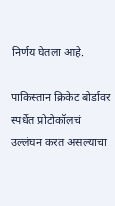निर्णय घेतला आहे.

पाकिस्तान क्रिकेट बोर्डावर स्पर्धेत प्रोटोकॉलचं उल्लंघन करत असल्याचा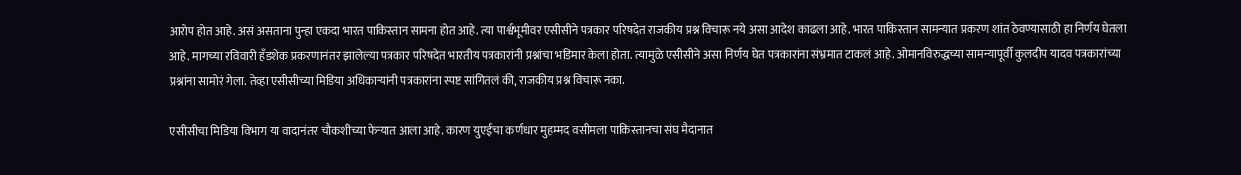आरोप होत आहे. असं असताना पुन्हा एकदा भारत पाकिस्तान सामना होत आहे. त्या पार्श्वभूमीवर एसीसीने पत्रकार परिषदेत राजकीय प्रश्न विचारू नये असा आदेश काढला आहे. भारत पाकिस्तान सामन्यात प्रकरण शांत ठेवण्यासाठी हा निर्णय घेतला आहे. मागच्या रविवारी हँडशेक प्रकरणानंतर झालेल्या पत्रकार परिषदेत भारतीय पत्रकारांनी प्रश्नांचा भडिमार केला होता. त्यामुळे एसीसीने असा निर्णय घेत पत्रकारांना संभ्रमात टाकलं आहे. ओमानविरुद्धच्या सामन्यापूर्वी कुलदीप यादव पत्रकारांच्या प्रश्नांना सामोरं गेला. तेव्हा एसीसीच्या मिडिया अधिकाऱ्यांनी पत्रकारांना स्पष्ट सांगितलं की, राजकीय प्रश्न विचारू नका.

एसीसीचा मिडिया विभाग या वादानंतर चौकशीच्या फेऱ्यात आला आहे. कारण युएईचा कर्णधार मुहम्मद वसीमला पाकिस्तानचा संघ मैदानात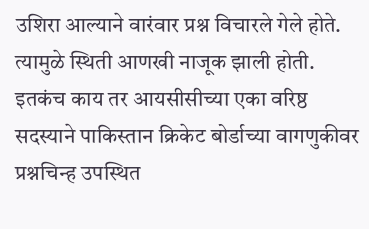उशिरा आल्याने वारंवार प्रश्न विचारले गेले होते. त्यामुळे स्थिती आणखी नाजूक झाली होती. इतकंच काय तर आयसीसीच्या एका वरिष्ठ सदस्याने पाकिस्तान क्रिकेट बोर्डाच्या वागणुकीवर प्रश्नचिन्ह उपस्थित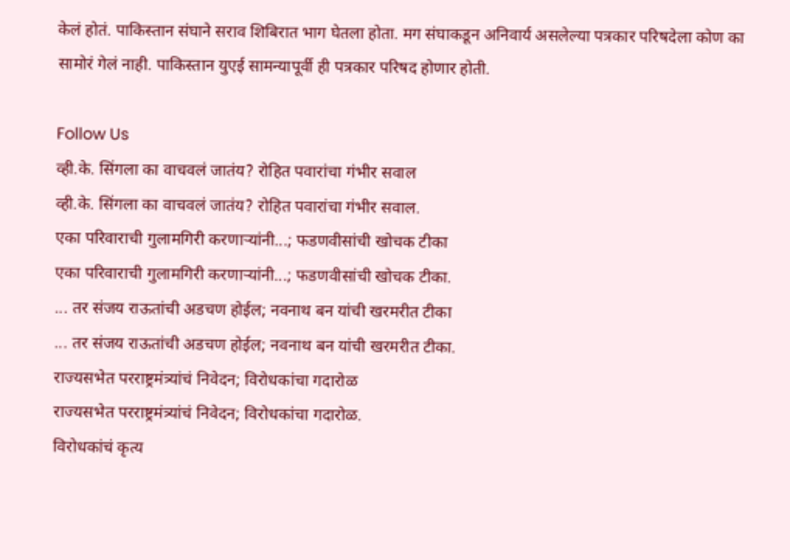केलं होतं. पाकिस्तान संघाने सराव शिबिरात भाग घेतला होता. मग संघाकडून अनिवार्य असलेल्या पत्रकार परिषदेला कोण का सामोरं गेलं नाही. पाकिस्तान युएई सामन्यापूर्वी ही पत्रकार परिषद होणार होती.

Follow Us
व्ही.के. सिंगला का वाचवलं जातंय? रोहित पवारांचा गंभीर सवाल
व्ही.के. सिंगला का वाचवलं जातंय? रोहित पवारांचा गंभीर सवाल.
एका परिवाराची गुलामगिरी करणाऱ्यांनी...; फडणवीसांची खोचक टीका
एका परिवाराची गुलामगिरी करणाऱ्यांनी...; फडणवीसांची खोचक टीका.
... तर संजय राऊतांची अडचण होईल; नवनाथ बन यांची खरमरीत टीका
... तर संजय राऊतांची अडचण होईल; नवनाथ बन यांची खरमरीत टीका.
राज्यसभेत परराष्ट्रमंत्र्यांचं निवेदन; विरोधकांचा गदारोळ
राज्यसभेत परराष्ट्रमंत्र्यांचं निवेदन; विरोधकांचा गदारोळ.
विरोधकांचं कृत्य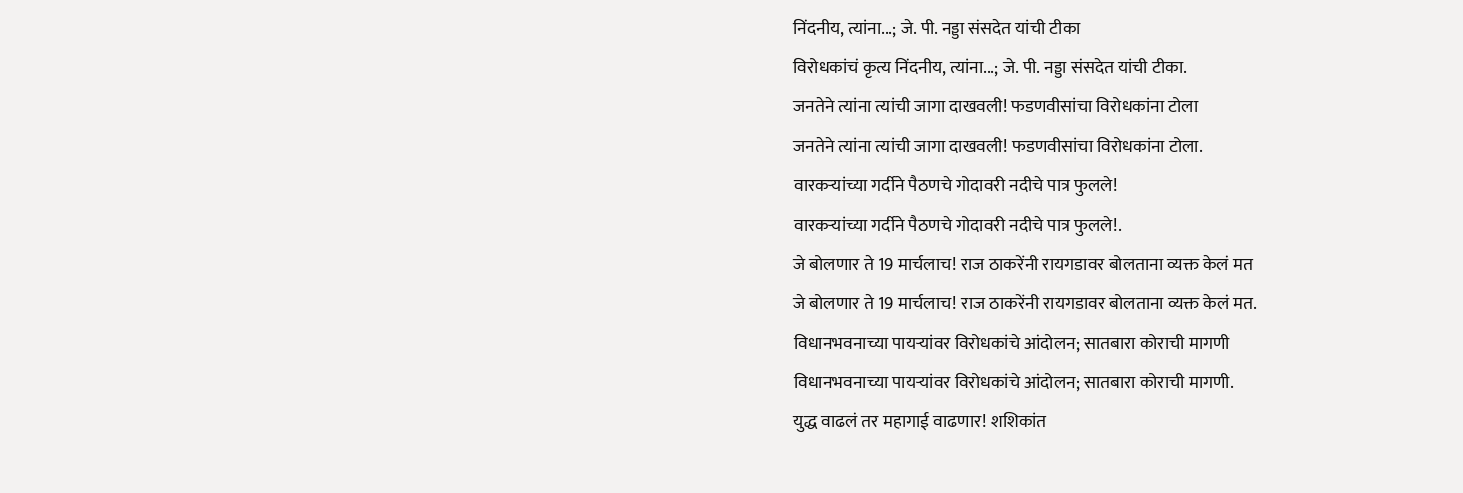निंदनीय, त्यांना...; जे. पी. नड्डा संसदेत यांची टीका
विरोधकांचं कृत्य निंदनीय, त्यांना...; जे. पी. नड्डा संसदेत यांची टीका.
जनतेने त्यांना त्यांची जागा दाखवली! फडणवीसांचा विरोधकांना टोला
जनतेने त्यांना त्यांची जागा दाखवली! फडणवीसांचा विरोधकांना टोला.
वारकऱ्यांच्या गर्दीने पैठणचे गोदावरी नदीचे पात्र फुलले!
वारकऱ्यांच्या गर्दीने पैठणचे गोदावरी नदीचे पात्र फुलले!.
जे बोलणार ते 19 मार्चलाच! राज ठाकरेंनी रायगडावर बोलताना व्यक्त केलं मत
जे बोलणार ते 19 मार्चलाच! राज ठाकरेंनी रायगडावर बोलताना व्यक्त केलं मत.
विधानभवनाच्या पायऱ्यांवर विरोधकांचे आंदोलन; सातबारा कोराची मागणी
विधानभवनाच्या पायऱ्यांवर विरोधकांचे आंदोलन; सातबारा कोराची मागणी.
युद्ध वाढलं तर महागाई वाढणार! शशिकांत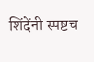शिंदेंनी स्पष्टच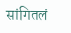सांगितलं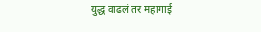युद्ध वाढलं तर महागाई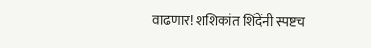वाढणार! शशिकांत शिंदेंनी स्पष्टच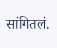सांगितलं.